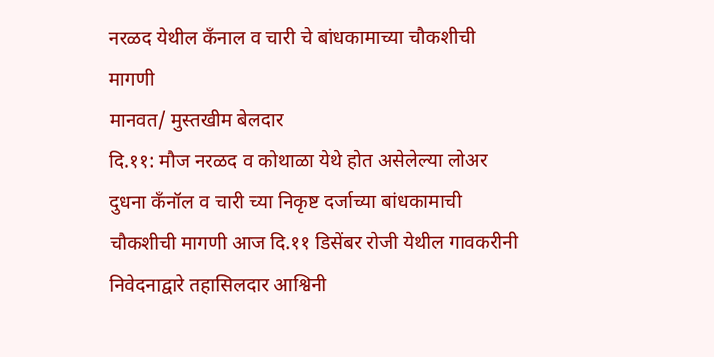नरळद येथील कँनाल व चारी चे बांधकामाच्या चौकशीची मागणी
मानवत/ मुस्तखीम बेलदार
दि.११: मौज नरळद व कोथाळा येथे होत असेलेल्या लोअर दुधना कँनॉल व चारी च्या निकृष्ट दर्जाच्या बांधकामाची चौकशीची मागणी आज दि.११ डिसेंबर रोजी येथील गावकरीनी निवेदनाद्वारे तहासिलदार आश्विनी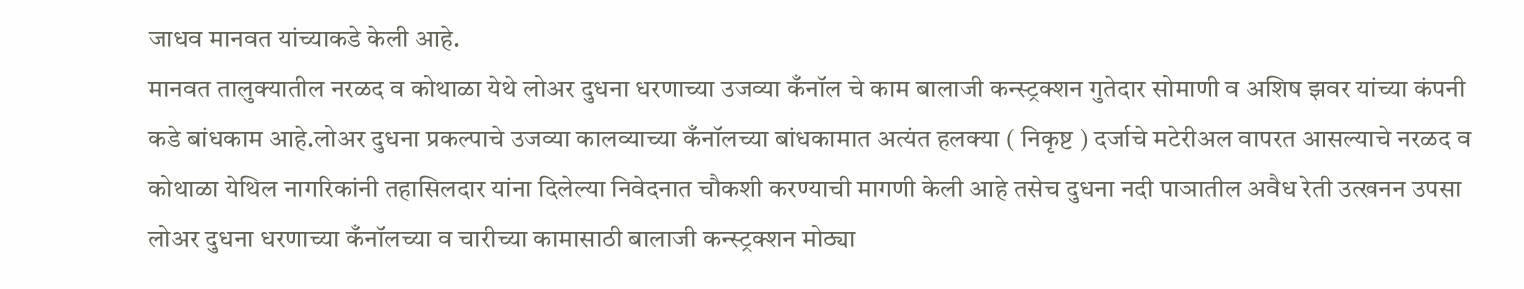जाधव मानवत यांच्याकडे केली आहे.
मानवत तालुक्यातील नरळद व कोथाळा येथे लोअर दुधना धरणाच्या उजव्या कँनॉल चे काम बालाजी कन्स्ट्रक्शन गुतेदार सोमाणी व अशिष झवर यांच्या कंपनी कडे बांधकाम आहे.लोअर दुधना प्रकल्पाचे उजव्या कालव्याच्या कँनॉलच्या बांधकामात अत्यंत हलक्या ( निकृष्ट ) दर्जाचे मटेरीअल वापरत आसल्याचे नरळद व कोथाळा येथिल नागरिकांनी तहासिलदार यांना दिलेल्या निवेदनात चौकशी करण्याची मागणी केली आहे तसेच दुधना नदी पाञातील अवैध रेती उत्खनन उपसा लोअर दुधना धरणाच्या कँनॉलच्या व चारीच्या कामासाठी बालाजी कन्स्ट्रक्शन मोठ्या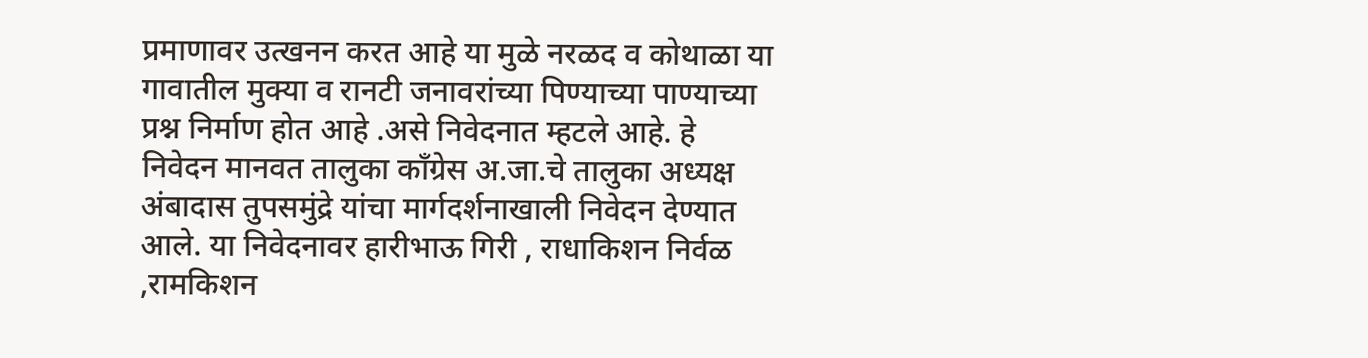प्रमाणावर उत्खनन करत आहे या मुळे नरळद व कोथाळा या गावातील मुक्या व रानटी जनावरांच्या पिण्याच्या पाण्याच्या प्रश्न निर्माण होत आहे .असे निवेदनात म्हटले आहे. हे निवेदन मानवत तालुका काँग्रेस अ.जा.चे तालुका अध्यक्ष अंबादास तुपसमुंद्रे यांचा मार्गदर्शनाखाली निवेदन देण्यात आले. या निवेदनावर हारीभाऊ गिरी , राधाकिशन निर्वळ ,रामकिशन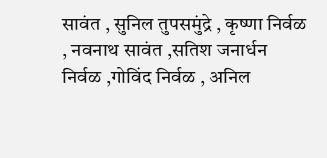सावंत , सुनिल तुपसमुंद्रे , कृष्णा निर्वळ , नवनाथ सावंत ,सतिश जनार्धन निर्वळ ,गोविंद निर्वळ , अनिल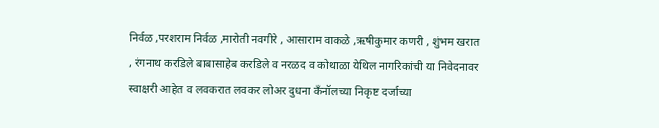निर्वळ ,परशराम निर्वळ ,मारोती नवगीरे , आसाराम वाकळे ,ऋषीकुमार कणरी , शुंभम खरात , रंगनाथ करडिले बाबासाहेब करडिले व नरळद व कोथाळा येथिल नागरिकांची या निवेदनावर स्वाक्षरी आहेत व लवकरात लवकर लोअर दुधना कँनॉलच्या निकृष्ट दर्जाच्या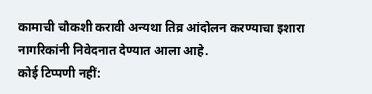कामाची चौकशी करावी अन्यथा तिव्र आंदोलन करण्याचा इशारा नागरिकांनी निवेदनात देण्यात आला आहे.
कोई टिप्पणी नहीं: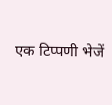एक टिप्पणी भेजें